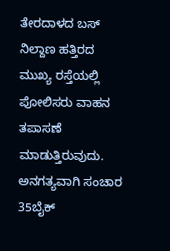ತೇರದಾಳದ ಬಸ್ ನಿಲ್ದಾಣ ಹತ್ತಿರದ ಮುಖ್ಯ ರಸ್ತೆಯಲ್ಲಿ ಪೋಲಿಸರು ವಾಹನ ತಪಾಸಣೆ ಮಾಡುತ್ತಿರುವುದು.
ಅನಗತ್ಯವಾಗಿ ಸಂಚಾರ 35ಬೈಕ್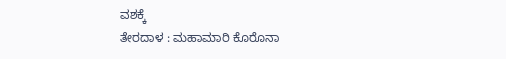ವಶಕ್ಕೆ
ತೇರದಾಳ : ಮಹಾಮಾರಿ ಕೊರೊನಾ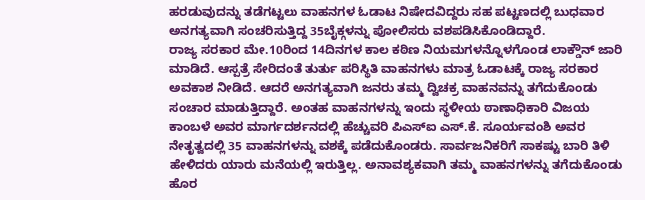ಹರಡುವುದನ್ನು ತಡೆಗಟ್ಟಲು ವಾಹನಗಳ ಓಡಾಟ ನಿಷೇದವಿದ್ದರು ಸಹ ಪಟ್ಟಣದಲ್ಲಿ ಬುಧವಾರ ಅನಗತ್ಯವಾಗಿ ಸಂಚರಿಸುತ್ತಿದ್ದ 35ಬೈಕ್ಗಳನ್ನು ಪೋಲಿಸರು ವಶಪಡಿಸಿಕೊಂಡಿದ್ದಾರೆ.
ರಾಜ್ಯ ಸರಕಾರ ಮೇ.10ರಿಂದ 14ದಿನಗಳ ಕಾಲ ಕಠಿಣ ನಿಯಮಗಳನ್ನೊಳಗೊಂಡ ಲಾಕ್ಡೌನ್ ಜಾರಿ ಮಾಡಿದೆ. ಆಸ್ಪತ್ರೆ ಸೇರಿದಂತೆ ತುರ್ತು ಪರಿಸ್ಥಿತಿ ವಾಹನಗಳು ಮಾತ್ರ ಓಡಾಟಕ್ಕೆ ರಾಜ್ಯ ಸರಕಾರ ಅವಕಾಶ ನೀಡಿದೆ. ಆದರೆ ಅನಗತ್ಯವಾಗಿ ಜನರು ತಮ್ಮ ದ್ವಿಚಕ್ರ ವಾಹನವನ್ನು ತಗೆದುಕೊಂಡು ಸಂಚಾರ ಮಾಡುತ್ತಿದ್ದಾರೆ. ಅಂತಹ ವಾಹನಗಳನ್ನು ಇಂದು ಸ್ಥಳೀಯ ಠಾಣಾಧಿಕಾರಿ ವಿಜಯ ಕಾಂಬಳೆ ಅವರ ಮಾರ್ಗದರ್ಶನದಲ್ಲಿ ಹೆಚ್ಚುವರಿ ಪಿಎಸ್ಐ ಎಸ್.ಕೆ. ಸೂರ್ಯವಂಶಿ ಅವರ ನೇತೃತ್ವದಲ್ಲಿ 35 ವಾಹನಗಳನ್ನು ವಶಕ್ಕೆ ಪಡೆದುಕೊಂಡರು. ಸಾರ್ವಜನಿಕರಿಗೆ ಸಾಕಷ್ಟು ಬಾರಿ ತಿಳಿ ಹೇಳಿದರು ಯಾರು ಮನೆಯಲ್ಲಿ ಇರುತ್ತಿಲ್ಲ. ಅನಾವಶ್ಯಕವಾಗಿ ತಮ್ಮ ವಾಹನಗಳನ್ನು ತಗೆದುಕೊಂಡು ಹೊರ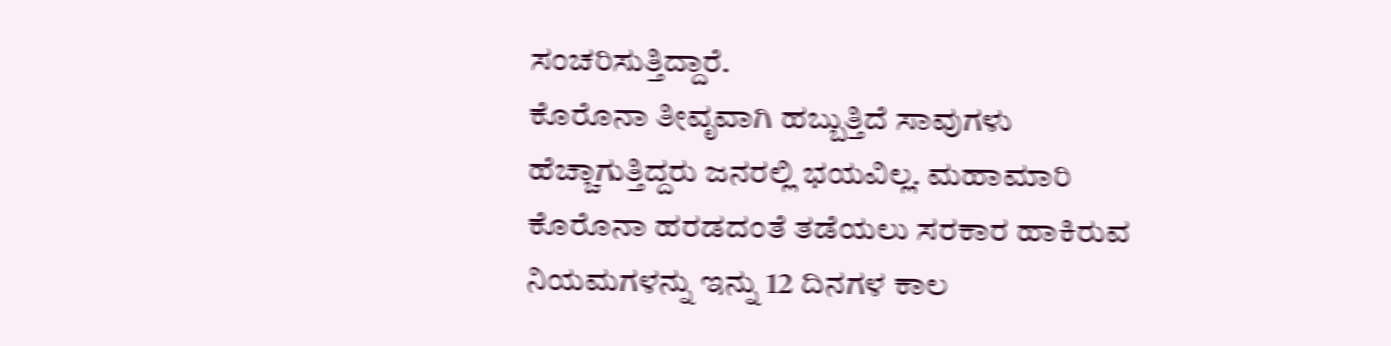ಸಂಚರಿಸುತ್ತಿದ್ದಾರೆ.
ಕೊರೊನಾ ತೀವೃವಾಗಿ ಹಬ್ಬುತ್ತಿದೆ ಸಾವುಗಳು ಹೆಚ್ಚಾಗುತ್ತಿದ್ದರು ಜನರಲ್ಲಿ ಭಯವಿಲ್ಲ. ಮಹಾಮಾರಿ ಕೊರೊನಾ ಹರಡದಂತೆ ತಡೆಯಲು ಸರಕಾರ ಹಾಕಿರುವ ನಿಯಮಗಳನ್ನು ಇನ್ನು 12 ದಿನಗಳ ಕಾಲ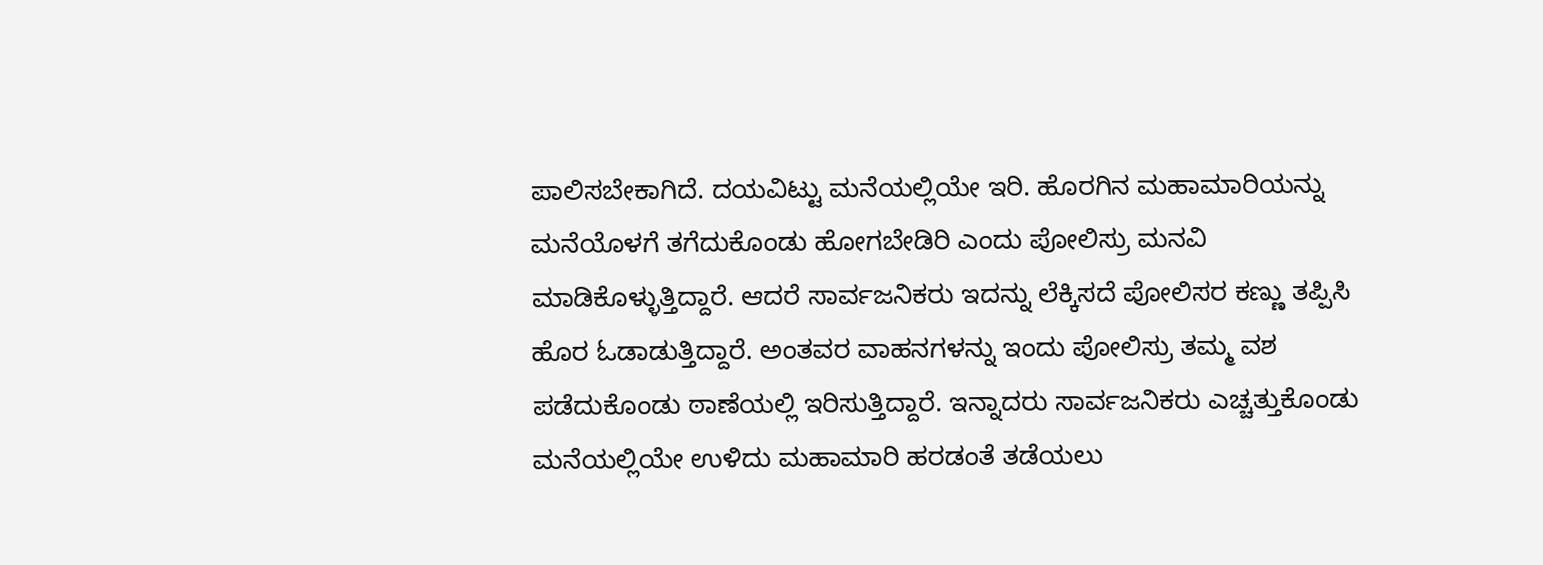ಪಾಲಿಸಬೇಕಾಗಿದೆ. ದಯವಿಟ್ಟು ಮನೆಯಲ್ಲಿಯೇ ಇರಿ. ಹೊರಗಿನ ಮಹಾಮಾರಿಯನ್ನು ಮನೆಯೊಳಗೆ ತಗೆದುಕೊಂಡು ಹೋಗಬೇಡಿರಿ ಎಂದು ಪೋಲಿಸ್ರು ಮನವಿ ಮಾಡಿಕೊಳ್ಳುತ್ತಿದ್ದಾರೆ. ಆದರೆ ಸಾರ್ವಜನಿಕರು ಇದನ್ನು ಲೆಕ್ಕಿಸದೆ ಪೋಲಿಸರ ಕಣ್ಣು ತಪ್ಪಿಸಿ ಹೊರ ಓಡಾಡುತ್ತಿದ್ದಾರೆ. ಅಂತವರ ವಾಹನಗಳನ್ನು ಇಂದು ಪೋಲಿಸ್ರು ತಮ್ಮ ವಶ ಪಡೆದುಕೊಂಡು ಠಾಣೆಯಲ್ಲಿ ಇರಿಸುತ್ತಿದ್ದಾರೆ. ಇನ್ನಾದರು ಸಾರ್ವಜನಿಕರು ಎಚ್ಚತ್ತುಕೊಂಡು ಮನೆಯಲ್ಲಿಯೇ ಉಳಿದು ಮಹಾಮಾರಿ ಹರಡಂತೆ ತಡೆಯಲು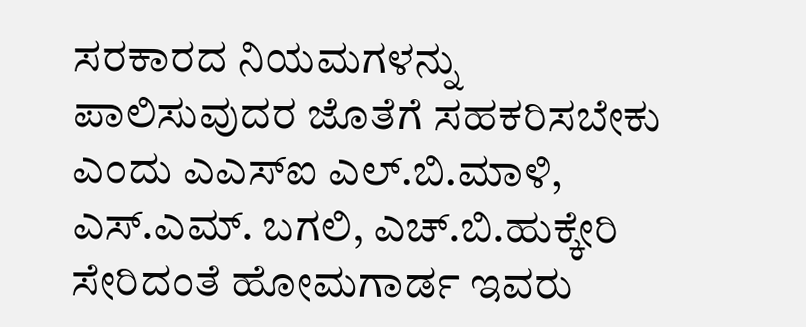ಸರಕಾರದ ನಿಯಮಗಳನ್ನು ಪಾಲಿಸುವುದರ ಜೊತೆಗೆ ಸಹಕರಿಸಬೇಕು ಎಂದು ಎಎಸ್ಐ ಎಲ್.ಬಿ.ಮಾಳಿ, ಎಸ್.ಎಮ್. ಬಗಲಿ, ಎಚ್.ಬಿ.ಹುಕ್ಕೇರಿ ಸೇರಿದಂತೆ ಹೋಮಗಾರ್ಡ ಇವರು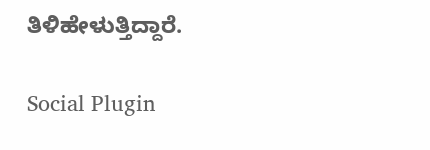ತಿಳಿಹೇಳುತ್ತಿದ್ದಾರೆ.

Social Plugin